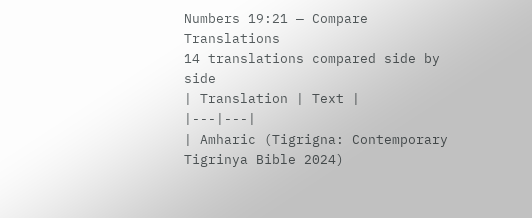Numbers 19:21 — Compare Translations
14 translations compared side by side
| Translation | Text |
|---|---|
| Amharic (Tigrigna: Contemporary Tigrinya Bible 2024)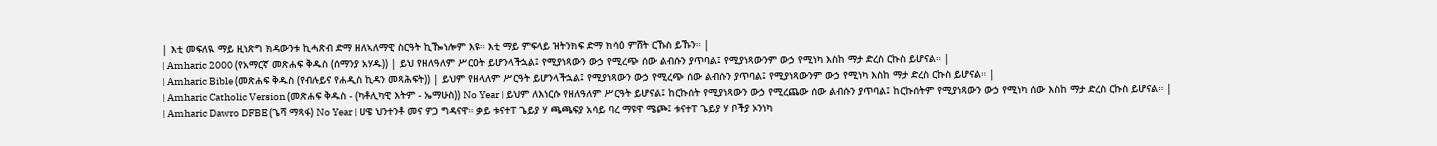| እቲ መፍለዪ ማይ ዚነጽግ ክዳውንቱ ኪሓጽብ ድማ ዘለኣለማዊ ስርዓት ኪዀነሎም እዩ። እቲ ማይ ምፍላይ ዝትንክፍ ድማ ክሳዕ ምሸት ርኹስ ይኹን። |
| Amharic 2000 (የአማርኛ መጽሐፍ ቅዱስ (ሰማንያ አሃዱ)) | ይህ የዘለዓለም ሥርዐት ይሆንላችኋል፤ የሚያነጻውን ውኃ የሚረጭ ሰው ልብሱን ያጥባል፤ የሚያነጻውንም ውኃ የሚነካ እስከ ማታ ድረስ ርኩስ ይሆናል። |
| Amharic Bible (መጽሐፍ ቅዱስ (የብሉይና የሐዲስ ኪዳን መጻሕፍት)) | ይህም የዘላለም ሥርዓት ይሆንላችኋል፤ የሚያነጻውን ውኃ የሚረጭ ሰው ልብሱን ያጥባል፤ የሚያነጻውንም ውኃ የሚነካ እስከ ማታ ድረስ ርኩስ ይሆናል። |
| Amharic Catholic Version (መጽሐፍ ቅዱስ - (ካቶሊካዊ እትም - ኤማሁስ)) No Year | ይህም ለእነርሱ የዘለዓለም ሥርዓት ይሆናል፤ ከርኩሰት የሚያነጻውን ውኃ የሚረጨው ሰው ልብሱን ያጥባል፤ ከርኩሰትም የሚያነጻውን ውኃ የሚነካ ሰው እስከ ማታ ድረስ ርኩስ ይሆናል። |
| Amharic Dawro DFBE (ጌሻ ማጻፋ) No Year | ሀዌ ህንተንቶ መና ዎጋ ግዳናዋ። ቃይ ቱናተፐ ጌይያ ሃ ጫጫፍያ አሳይ ባረ ማዩዋ ሜጮ፤ ቱናተፐ ጌይያ ሃ ቦችያ ኦንነካ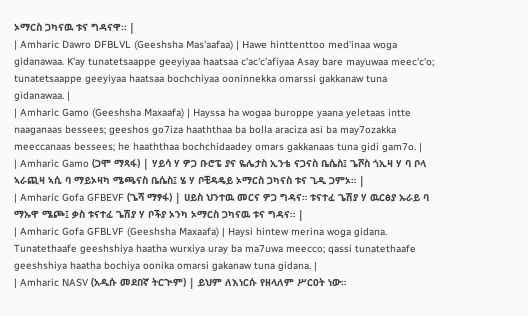ኦማርስ ጋካናዉ ቱና ግዳናዋ። |
| Amharic Dawro DFBLVL (Geeshsha Mas'aafaa) | Hawe hinttenttoo med'inaa woga gidanawaa. K'ay tunatetsaappe geeyiyaa haatsaa c'ac'c'afiyaa Asay bare mayuwaa meec'c'o; tunatetsaappe geeyiyaa haatsaa bochchiyaa ooninnekka omarssi gakkanaw tuna gidanawaa. |
| Amharic Gamo (Geeshsha Maxaafa) | Hayssa ha wogaa buroppe yaana yeletaas intte naaganaas bessees; geeshos go7iza haaththaa ba bolla araciza asi ba may7ozakka meeccanaas bessees; he haaththaa bochchidaadey omars gakkanaas tuna gidi gam7o. |
| Amharic Gamo (ጋሞ ማጻፋ) | ሃይሳ ሃ ዎጋ ቡሮፔ ያና ዬሌታስ ኢንቴ ናጋናስ ቤሴስ፤ ጌሾስ ጎኢዛ ሃ ባ ቦላ ኣራጪዛ ኣሲ ባ ማይኦዛካ ሜጫናስ ቤሴስ፤ ሄ ሃ ቦቺዳዴይ ኦማርስ ጋካናስ ቱና ጊዲ ጋምኦ። |
| Amharic Gofa GFBEVF (ጌሻ ማፃፋ) | ሀይስ ህንተዉ መርና ዎጋ ግዳና። ቱናተፈ ጌሽያ ሃ ዉርፅያ ኡራይ ባ ማኡዋ ሜጮ፤ ቃስ ቱናተፈ ጌሽያ ሃ ቦችያ ኦንካ ኦማርስ ጋካናዉ ቱና ግዳና። |
| Amharic Gofa GFBLVF (Geeshsha Maxaafa) | Haysi hintew merina woga gidana. Tunatethaafe geeshshiya haatha wurxiya uray ba ma7uwa meecco; qassi tunatethaafe geeshshiya haatha bochiya oonika omarsi gakanaw tuna gidana. |
| Amharic NASV (አዲሱ መደበኛ ትርጒም) | ይህም ለእነርሱ የዘላለም ሥርዐት ነው።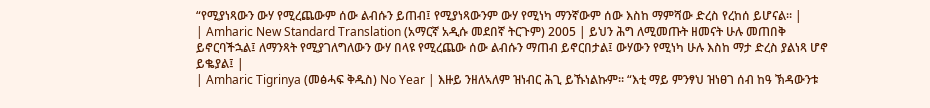“የሚያነጻውን ውሃ የሚረጨውም ሰው ልብሱን ይጠብ፤ የሚያነጻውንም ውሃ የሚነካ ማንኛውም ሰው እስከ ማምሻው ድረስ የረከሰ ይሆናል። |
| Amharic New Standard Translation (አማርኛ አዲሱ መደበኛ ትርጉም) 2005 | ይህን ሕግ ለሚመጡት ዘመናት ሁሉ መጠበቅ ይኖርባችኋል፤ ለማንጻት የሚያገለግለውን ውሃ በላዩ የሚረጨው ሰው ልብሱን ማጠብ ይኖርበታል፤ ውሃውን የሚነካ ሁሉ እስከ ማታ ድረስ ያልነጻ ሆኖ ይቈያል፤ |
| Amharic Tigrinya (መፅሓፍ ቅዱስ) No Year | እዙይ ንዘለኣለም ዝነብር ሕጊ ይኹነልኩም። “እቲ ማይ ምንፃህ ዝነፀገ ሰብ ከዓ ኽዳውንቱ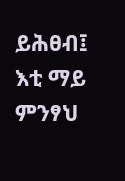ይሕፀብ፤ እቲ ማይ ምንፃህ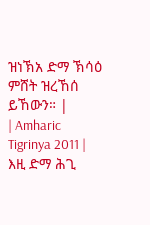ዝነኽአ ድማ ኽሳዕ ምሸት ዝረኸሰ ይኸውን። |
| Amharic Tigrinya 2011 | እዚ ድማ ሕጊ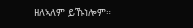ዘለኣለም ይኹነሎም።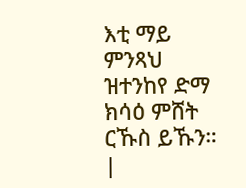እቲ ማይ ምንጻህ ዝተንከየ ድማ ክሳዕ ምሸት ርኹስ ይኹን። |